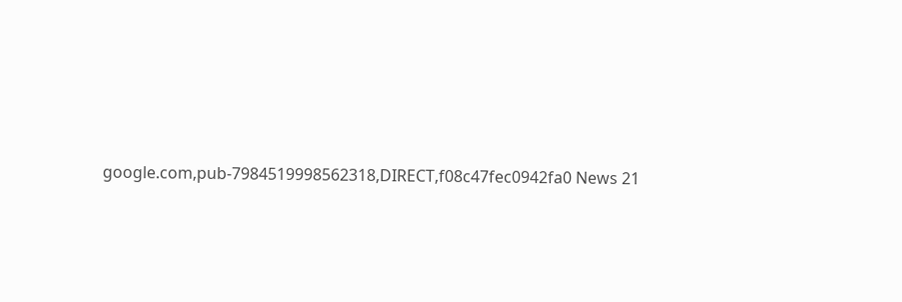google.com,pub-7984519998562318,DIRECT,f08c47fec0942fa0 News 21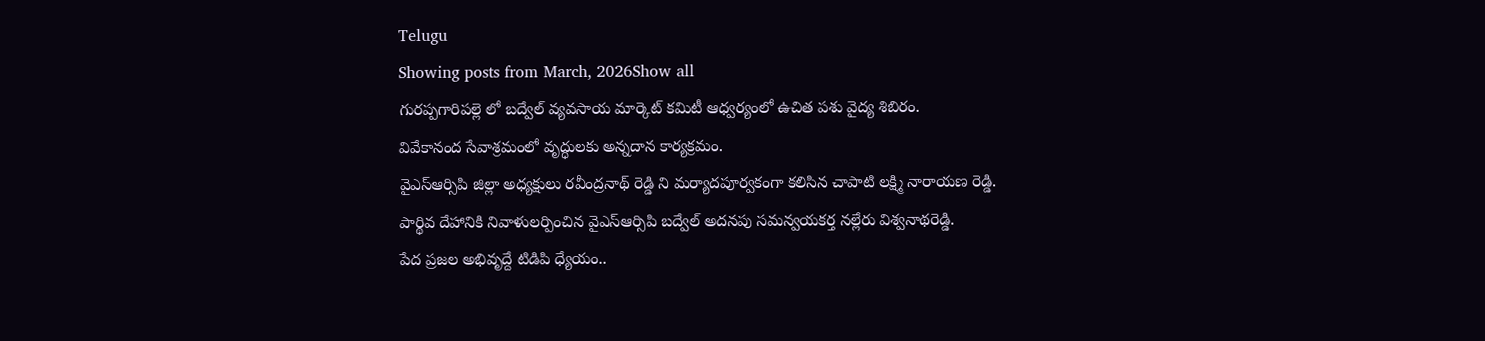Telugu
Showing posts from March, 2026Show all
గురప్పగారిపల్లె లో బద్వేల్ వ్యవసాయ మార్కెట్ కమిటీ ఆధ్వర్యంలో ఉచిత పశు వైద్య శిబిరం.
వివేకానంద సేవాశ్రమంలో వృద్ధులకు అన్నదాన కార్యక్రమం.
వైఎస్ఆర్సిపి జిల్లా అధ్యక్షులు రవీంద్రనాథ్ రెడ్డి ని మర్యాదపూర్వకంగా కలిసిన చాపాటి లక్ష్మి నారాయణ రెడ్డి.
పార్థివ దేహానికి నివాళులర్పించిన వైఎస్ఆర్సిపి బద్వేల్ అదనపు సమన్వయకర్త నల్లేరు విశ్వనాథరెడ్డి.
పేద ప్రజల అభివృద్దే టిడిపి ధ్యేయం..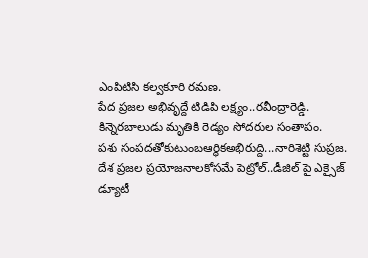ఎంపిటిసి కల్వకూరి రమణ.
పేద ప్రజల అభివృద్దే టిడిపి లక్ష్యం..రవీంద్రారెడ్డి.
కిన్నెరబాలుడు మృతికి రెడ్యం సోదరుల సంతాపం.
పశు సంపదతోకుటుంబఆర్థికఅభిరుద్ది...నారిశెట్టి సుప్రజ.
దేశ ప్రజల ప్రయోజనాలకోసమే పెట్రోల్..డీజిల్ పై ఎక్సైజ్ డ్యూటీ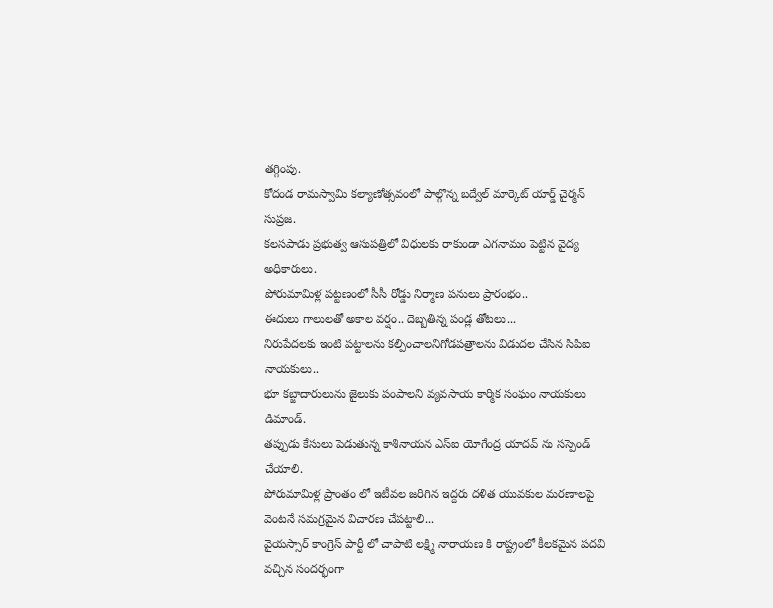తగ్గింపు.
కోదండ రామస్వామి కల్యాణోత్సవంలో పాల్గొన్న బద్వేల్ మార్కెట్ యార్డ్ చైర్మన్ సుప్రజ.
కలసపాడు ప్రభుత్వ ఆసుపత్రిలో విధులకు రాకుండా ఎగనామం పెట్టిన వైద్య అధికారులు.
పోరుమామిళ్ల పట్టణంలో సీసీ రోడ్డు నిర్మాణ పనులు ప్రారంభం..
ఈదులు గాలులతో అకాల వర్షం.. దెబ్బతిన్న పండ్ల తోటలు...
నిరుపేదలకు ఇంటి పట్టాలను కల్పించాలనిగోడపత్రాలను విడుదల చేసిన సిపిఐ నాయకులు..
భూ కబ్జాదారులును జైలుకు పంపాలని వ్యవసాయ కార్మిక సంఘం నాయకులు డిమాండ్.
తప్పుడు కేసులు పెడుతున్న కాశినాయన ఎస్ఐ యోగేంద్ర యాదవ్ ను సస్పెండ్ చేయాలి.
పోరుమామిళ్ల ప్రాంతం లో ఇటీవల జరిగిన ఇద్దరు దళిత యువకుల మరణాలపై వెంటనే సమగ్రమైన విచారణ చేపట్టాలి...
వైయస్సార్ కాంగ్రెస్ పార్టీ లో చాపాటి లక్ష్మి నారాయణ కి రాష్ట్రంలో కీలకమైన పదవి వచ్చిన సందర్భంగా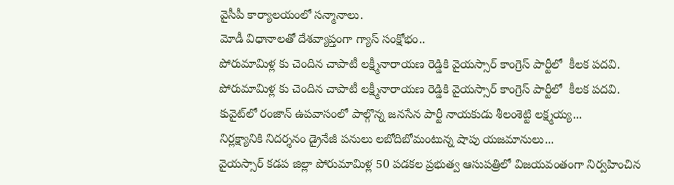వైసీపీ కార్యాలయంలో సన్మానాలు.
మోడీ విధానాలతో దేశవ్యాప్తంగా గ్యాస్ సంక్షోభం..
పోరుమామిళ్ల కు చెందిన చాపాటీ లక్ష్మీనారాయణ రెడ్డికి వైయస్సార్ కాంగ్రెస్ పార్టీలో  కీలక పదవి.
పోరుమామిళ్ల కు చెందిన చాపాటీ లక్ష్మీనారాయణ రెడ్డికి వైయస్సార్ కాంగ్రెస్ పార్టీలో  కీలక పదవి.
కువైట్‌లో రంజాన్ ఉపవాసంలో పాల్గొన్న జనసేన పార్టీ నాయకుడు శీలంశెట్టి లక్ష్మయ్య...
నిర్లక్ష్యానికి నిదర్శనం డ్రైనేజీ పనులు లబోదిబోమంటున్న షాపు యజమానులు...
వైయస్సార్ కడప జిల్లా పోరుమామిళ్ల 50 పడకల ప్రభుత్వ ఆసుపత్రిలో విజయవంతంగా నిర్వహించిన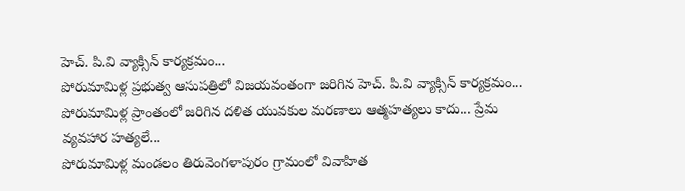హెచ్. పి.వి వ్యాక్సిన్ కార్యక్రమం...
పోరుమామిళ్ల ప్రభుత్వ ఆసుపత్రిలో విజయవంతంగా జరిగిన హెచ్. పి.వి వ్యాక్సిన్ కార్యక్రమం...
పోరుమామిళ్ల ప్రాంతంలో జరిగిన దళిత యువకుల మరణాలు ఆత్మహత్యలు కాదు... ప్రేమ వ్యవహార హత్యలే...
పోరుమామిళ్ల మండలం తిరువెంగళాపురం గ్రామంలో వివాహిత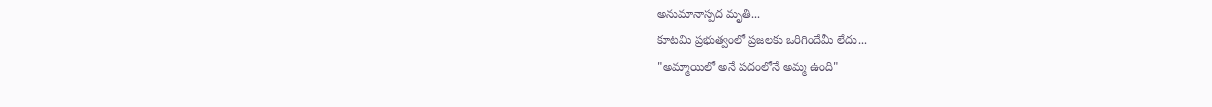అనుమానాస్పద మృతి...
కూటమి ప్రభుత్వంలో ప్రజలకు ఒరిగిందేమీ లేదు...
"అమ్మాయిలో అనే పదంలోనే అమ్మ ఉంది"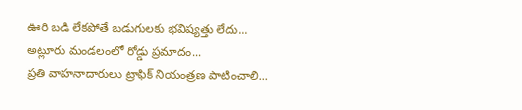ఊరి బడి లేకపోతే బడుగులకు భవిష్యత్తు లేదు...
అట్లూరు మండలంలో రోడ్డు ప్రమాదం...
ప్రతి వాహనాదారులు ట్రాఫిక్ నియంత్రణ పాటించాలి...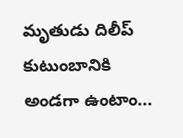మృతుడు దిలీప్ కుటుంబానికి అండగా ఉంటాం...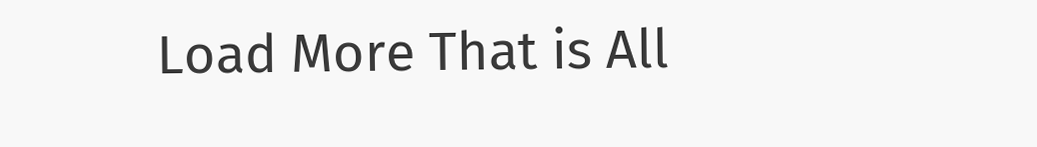Load More That is All